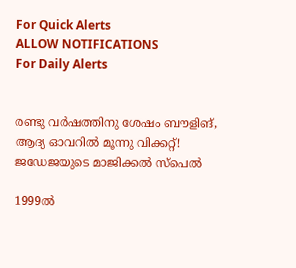For Quick Alerts
ALLOW NOTIFICATIONS
For Daily Alerts


രണ്ടു വര്‍ഷത്തിനു ശേഷം ബൗളിങ്, ആദ്യ ഓവറില്‍ മൂന്നു വിക്കറ്റ്! ജഡേജയുടെ മാജിക്കല്‍ സ്‌പെല്‍

1999ല്‍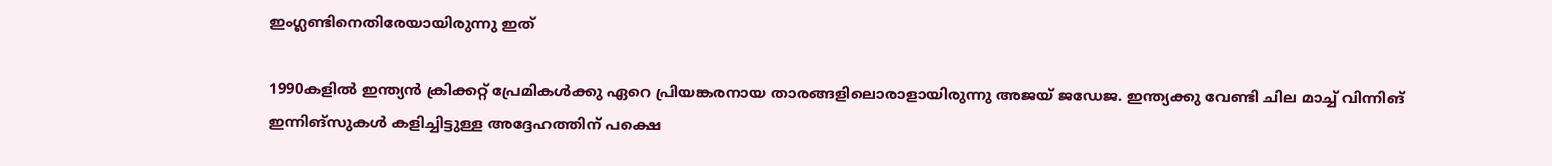ഇംഗ്ലണ്ടിനെതിരേയായിരുന്നു ഇത്

1990കളില്‍ ഇന്ത്യന്‍ ക്രിക്കറ്റ് പ്രേമികള്‍ക്കു ഏറെ പ്രിയങ്കരനായ താരങ്ങളിലൊരാളായിരുന്നു അജയ് ജഡേജ. ഇന്ത്യക്കു വേണ്ടി ചില മാച്ച് വിന്നിങ് ഇന്നിങ്‌സുകള്‍ കളിച്ചിട്ടുള്ള അദ്ദേഹത്തിന് പക്ഷെ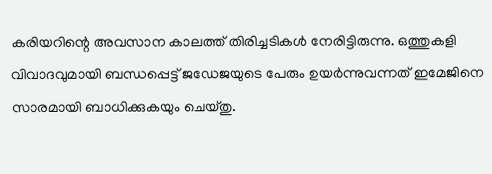കരിയറിന്റെ അവസാന കാലത്ത് തിരിച്ചടികള്‍ നേരിട്ടിരുന്നു. ഒത്തുകളി വിവാദവുമായി ബന്ധപ്പെട്ട് ജഡേജയുടെ പേരും ഉയര്‍ന്നുവന്നത് ഇമേജിനെ സാരമായി ബാധിക്കുകയും ചെയ്തു.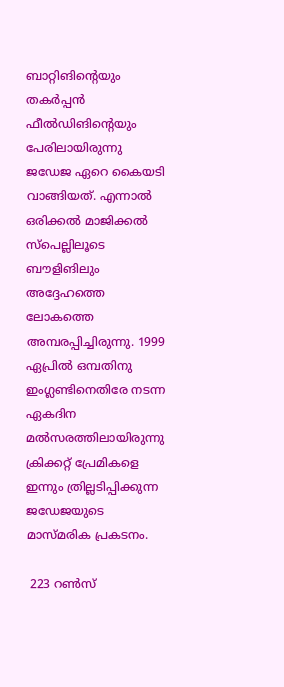ബാറ്റിങിന്റെയും തകര്‍പ്പന്‍ ഫീല്‍ഡിങിന്റെയും പേരിലായിരുന്നു ജഡേജ ഏറെ കൈയടി വാങ്ങിയത്. എന്നാല്‍ ഒരിക്കല്‍ മാജിക്കല്‍ സ്‌പെല്ലിലൂടെ ബൗളിങിലും അദ്ദേഹത്തെ ലോകത്തെ അമ്പരപ്പിച്ചിരുന്നു. 1999 ഏപ്രില്‍ ഒമ്പതിനു ഇംഗ്ലണ്ടിനെതിരേ നടന്ന ഏകദിന മല്‍സരത്തിലായിരുന്നു ക്രിക്കറ്റ് പ്രേമികളെ ഇന്നും ത്രില്ലടിപ്പിക്കുന്ന ജഡേജയുടെ മാസ്മരിക പ്രകടനം.

 223 റണ്‍സ്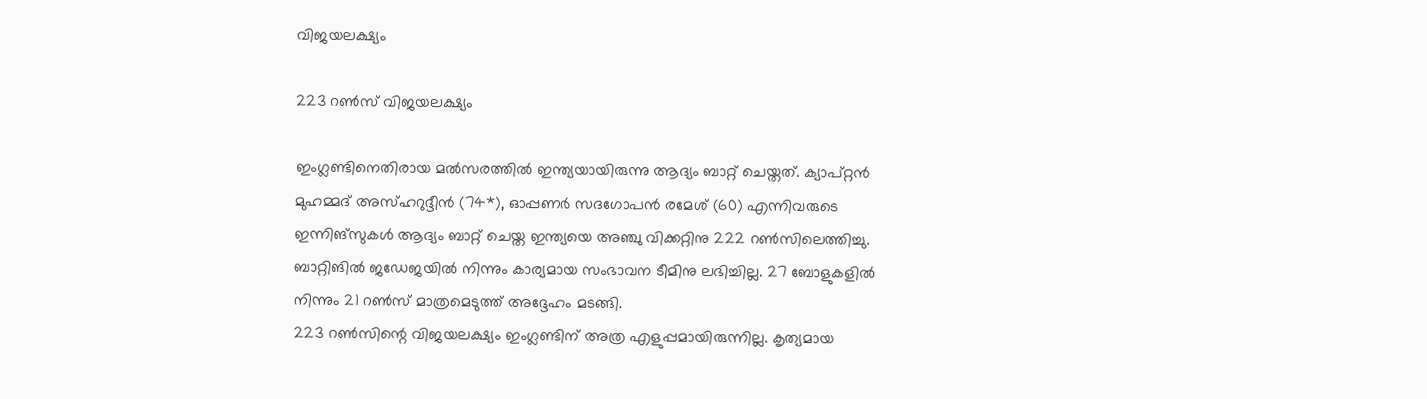വിജയലക്ഷ്യം

223 റണ്‍സ് വിജയലക്ഷ്യം

ഇംഗ്ലണ്ടിനെതിരായ മല്‍സരത്തില്‍ ഇന്ത്യയായിരുന്നു ആദ്യം ബാറ്റ് ചെയ്തത്. ക്യാപ്റ്റന്‍ മുഹമ്മദ് അസ്ഹറുദ്ദീന്‍ (74*), ഓപ്പണര്‍ സദഗോപന്‍ രമേശ് (60) എന്നിവരുടെ ഇന്നിങ്‌സുകള്‍ ആദ്യം ബാറ്റ് ചെയ്ത ഇന്ത്യയെ അഞ്ചു വിക്കറ്റിനു 222 റണ്‍സിലെത്തിച്ചു. ബാറ്റിങില്‍ ജഡേജയില്‍ നിന്നും കാര്യമായ സംഭാവന ടീമിനു ലഭിച്ചില്ല. 27 ബോളുകളില്‍ നിന്നും 21 റണ്‍സ് മാത്രമെടുത്ത് അദ്ദേഹം മടങ്ങി.
223 റണ്‍സിന്റെ വിജയലക്ഷ്യം ഇംഗ്ലണ്ടിന് അത്ര എളുപ്പമായിരുന്നില്ല. കൃത്യമായ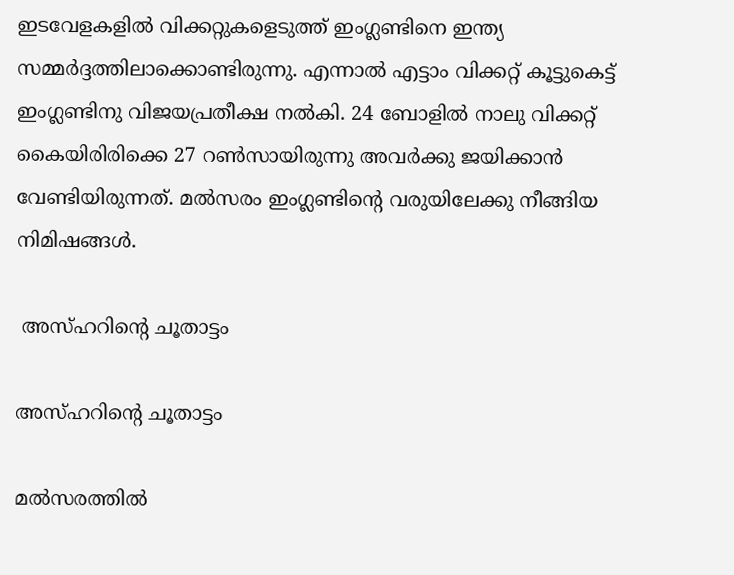ഇടവേളകളില്‍ വിക്കറ്റുകളെടുത്ത് ഇംഗ്ലണ്ടിനെ ഇന്ത്യ സമ്മര്‍ദ്ദത്തിലാക്കൊണ്ടിരുന്നു. എന്നാല്‍ എട്ടാം വിക്കറ്റ് കൂട്ടുകെട്ട് ഇംഗ്ലണ്ടിനു വിജയപ്രതീക്ഷ നല്‍കി. 24 ബോളില്‍ നാലു വിക്കറ്റ് കൈയിരിരിക്കെ 27 റണ്‍സായിരുന്നു അവര്‍ക്കു ജയിക്കാന്‍ വേണ്ടിയിരുന്നത്. മല്‍സരം ഇംഗ്ലണ്ടിന്റെ വരുയിലേക്കു നീങ്ങിയ നിമിഷങ്ങള്‍.

 അസ്ഹറിന്റെ ചൂതാട്ടം

അസ്ഹറിന്റെ ചൂതാട്ടം

മല്‍സരത്തില്‍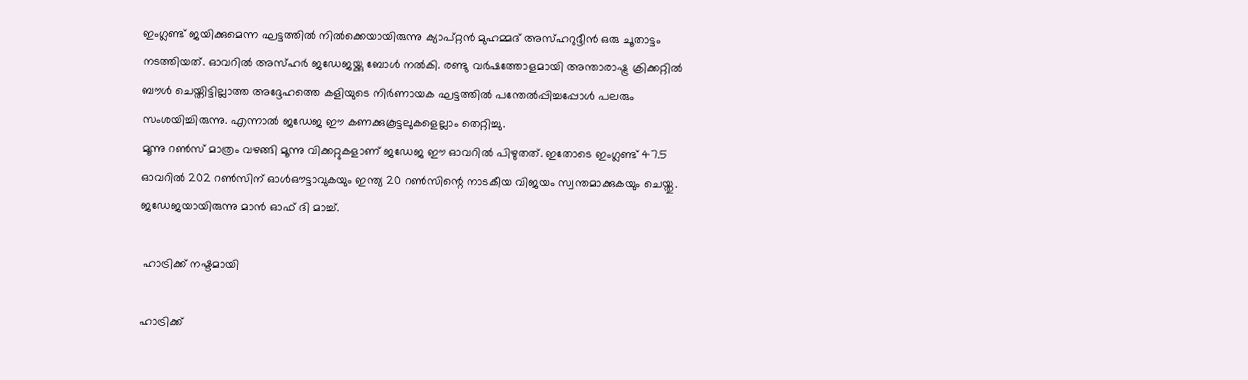ഇംഗ്ലണ്ട് ജയിക്കുമെന്ന ഘട്ടത്തില്‍ നില്‍ക്കെയായിരുന്നു ക്യാപ്റ്റന്‍ മുഹമ്മദ് അസ്ഹറുദ്ദീന്‍ ഒരു ചൂതാട്ടം നടത്തിയത്. ഓവറില്‍ അസ്ഹര്‍ ജഡേജയ്ക്കു ബോള്‍ നല്‍കി. രണ്ടു വര്‍ഷത്തോളമായി അന്താരാഷ്ട്ര ക്രിക്കറ്റില്‍ ബൗള്‍ ചെയ്തിട്ടില്ലാത്ത അദ്ദേഹത്തെ കളിയുടെ നിര്‍ണായക ഘട്ടത്തില്‍ പന്തേല്‍പ്പിച്ചപ്പോള്‍ പലരും സംശയിച്ചിരുന്നു. എന്നാല്‍ ജഡേജ ഈ കണക്കുകൂട്ടലുകളെല്ലാം തെറ്റിച്ചു.
മൂന്നു റണ്‍സ് മാത്രം വഴങ്ങി മൂന്നു വിക്കറ്റുകളാണ് ജഡേജ ഈ ഓവറില്‍ പിഴുതത്. ഇതോടെ ഇംഗ്ലണ്ട് 47.5 ഓവറില്‍ 202 റണ്‍സിന് ഓള്‍ഔട്ടാവുകയും ഇന്ത്യ 20 റണ്‍സിന്റെ നാടകീയ വിജയം സ്വന്തമാക്കുകയും ചെയ്തു. ജഡേജയായിരുന്നു മാന്‍ ഓഫ് ദി മാച്ച്.

 ഹാട്രിക്ക് നഷ്ടമായി

ഹാട്രിക്ക്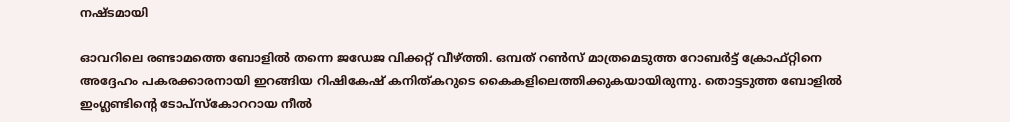നഷ്ടമായി

ഓവറിലെ രണ്ടാമത്തെ ബോളില്‍ തന്നെ ജഡേജ വിക്കറ്റ് വീഴ്ത്തി. ഒമ്പത് റണ്‍സ് മാത്രമെടുത്ത റോബര്‍ട്ട് ക്രോഫ്റ്റിനെ അദ്ദേഹം പകരക്കാരനായി ഇറങ്ങിയ റിഷികേഷ് കനിത്കറുടെ കൈകളിലെത്തിക്കുകയായിരുന്നു. തൊട്ടടുത്ത ബോളില്‍ ഇംഗ്ലണ്ടിന്റെ ടോപ്‌സ്‌കോററായ നീല്‍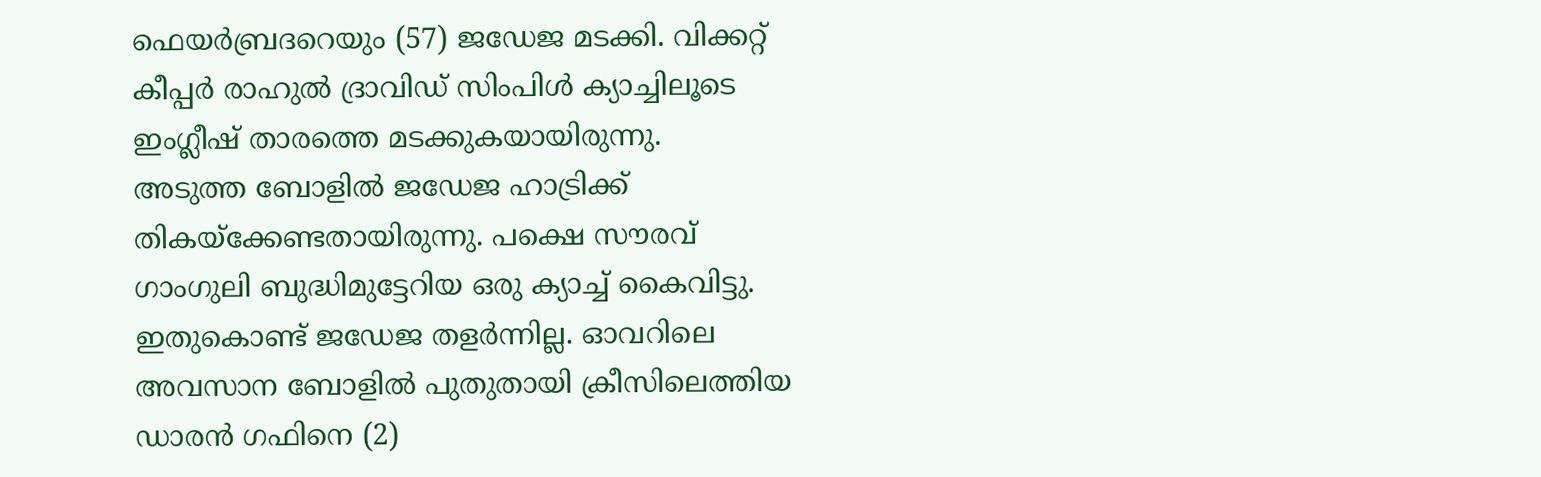ഫെയര്‍ബ്രദറെയും (57) ജഡേജ മടക്കി. വിക്കറ്റ് കീപ്പര്‍ രാഹുല്‍ ദ്രാവിഡ് സിംപിള്‍ ക്യാച്ചിലൂടെ ഇംഗ്ലീഷ് താരത്തെ മടക്കുകയായിരുന്നു.
അടുത്ത ബോളില്‍ ജഡേജ ഹാട്രിക്ക് തികയ്‌ക്കേണ്ടതായിരുന്നു. പക്ഷെ സൗരവ് ഗാംഗുലി ബുദ്ധിമുട്ടേറിയ ഒരു ക്യാച്ച് കൈവിട്ടു. ഇതുകൊണ്ട് ജഡേജ തളര്‍ന്നില്ല. ഓവറിലെ അവസാന ബോളില്‍ പുതുതായി ക്രീസിലെത്തിയ ഡാരന്‍ ഗഫിനെ (2)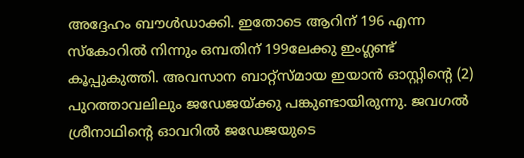അദ്ദേഹം ബൗള്‍ഡാക്കി. ഇതോടെ ആറിന് 196 എന്ന സ്‌കോറില്‍ നിന്നും ഒമ്പതിന് 199ലേക്കു ഇംഗ്ലണ്ട് കൂപ്പുകുത്തി. അവസാന ബാറ്റ്‌സ്മായ ഇയാന്‍ ഓസ്റ്റിന്റെ (2) പുറത്താവലിലും ജഡേജയ്ക്കു പങ്കുണ്ടായിരുന്നു. ജവഗല്‍ ശ്രീനാഥിന്റെ ഓവറില്‍ ജഡേജയുടെ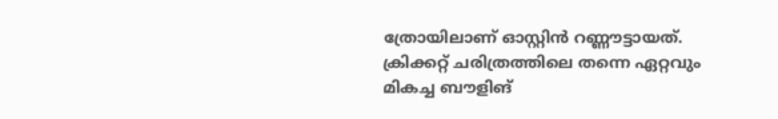ത്രോയിലാണ് ഓസ്റ്റിന്‍ റണ്ണൗട്ടായത്.
ക്രിക്കറ്റ് ചരിത്രത്തിലെ തന്നെ ഏറ്റവും മികച്ച ബൗളിങ്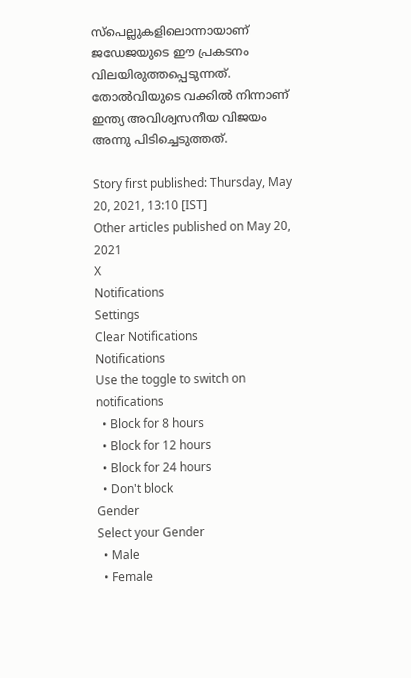സ്‌പെല്ലുകളിലൊന്നായാണ് ജഡേജയുടെ ഈ പ്രകടനം വിലയിരുത്തപ്പെടുന്നത്. തോല്‍വിയുടെ വക്കില്‍ നിന്നാണ് ഇന്ത്യ അവിശ്വസനീയ വിജയം അന്നു പിടിച്ചെടുത്തത്.

Story first published: Thursday, May 20, 2021, 13:10 [IST]
Other articles published on May 20, 2021
X
Notifications
Settings
Clear Notifications
Notifications
Use the toggle to switch on notifications
  • Block for 8 hours
  • Block for 12 hours
  • Block for 24 hours
  • Don't block
Gender
Select your Gender
  • Male
  • Female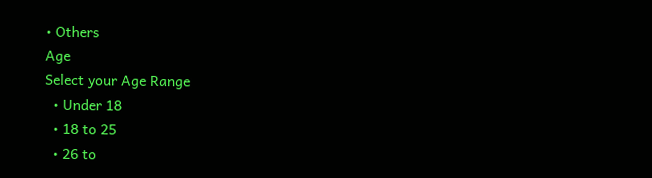• Others
Age
Select your Age Range
  • Under 18
  • 18 to 25
  • 26 to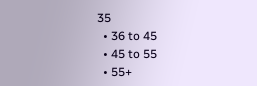35
  • 36 to 45
  • 45 to 55
  • 55+